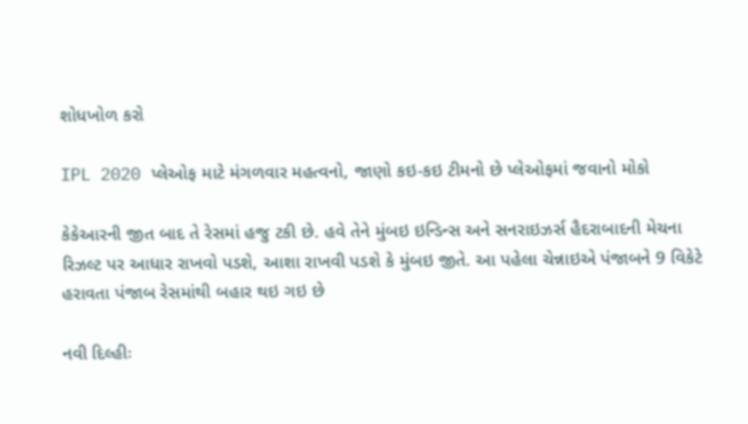શોધખોળ કરો

IPL 2020 પ્લેઓફ માટે મંગળવાર મહત્વનો, જાણો કઇ-કઇ ટીમનો છે પ્લેઓફમાં જવાનો મોકો

કેકેઆરની જીત બાદ તે રેસમાં હજુ ટકી છે. હવે તેને મુંબઇ ઇન્ડિન્સ અને સનરાઇઝર્સ હૈદરાબાદની મેચના રિઝલ્ટ પર આધાર રાખવો પડશે, આશા રાખવી પડશે કે મુંબઇ જીતે. આ પહેલા ચેન્નાઇએ પંજાબને 9 વિકેટે હરાવતા પંજાબ રેસમાંથી બહાર થઇ ગઇ છે

નવી દિલ્હીઃ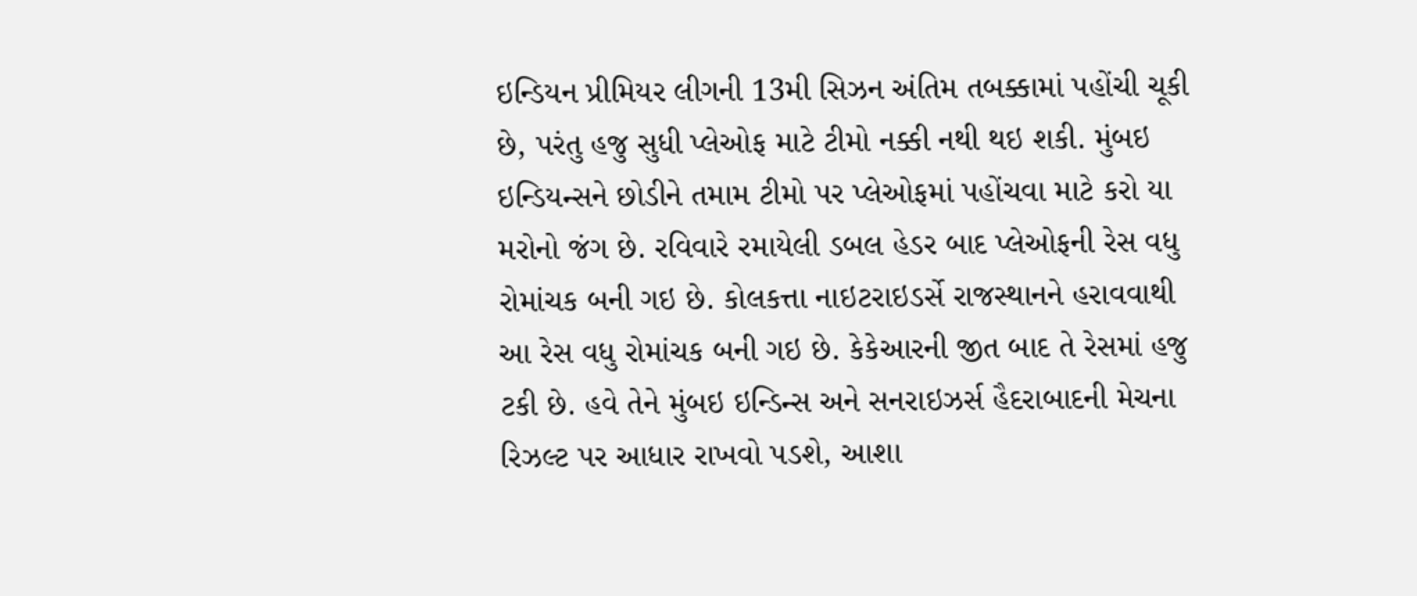ઇન્ડિયન પ્રીમિયર લીગની 13મી સિઝન અંતિમ તબક્કામાં પહોંચી ચૂકી છે, પરંતુ હજુ સુધી પ્લેઓફ માટે ટીમો નક્કી નથી થઇ શકી. મુંબઇ ઇન્ડિયન્સને છોડીને તમામ ટીમો પર પ્લેઓફમાં પહોંચવા માટે કરો યા મરોનો જંગ છે. રવિવારે રમાયેલી ડબલ હેડર બાદ પ્લેઓફની રેસ વધુ રોમાંચક બની ગઇ છે. કોલકત્તા નાઇટરાઇડર્સે રાજસ્થાનને હરાવવાથી આ રેસ વધુ રોમાંચક બની ગઇ છે. કેકેઆરની જીત બાદ તે રેસમાં હજુ ટકી છે. હવે તેને મુંબઇ ઇન્ડિન્સ અને સનરાઇઝર્સ હૈદરાબાદની મેચના રિઝલ્ટ પર આધાર રાખવો પડશે, આશા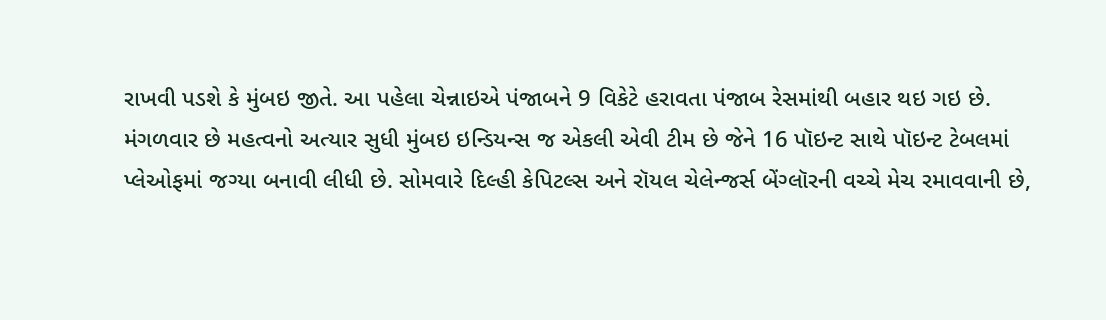રાખવી પડશે કે મુંબઇ જીતે. આ પહેલા ચેન્નાઇએ પંજાબને 9 વિકેટે હરાવતા પંજાબ રેસમાંથી બહાર થઇ ગઇ છે. મંગળવાર છે મહત્વનો અત્યાર સુધી મુંબઇ ઇન્ડિયન્સ જ એકલી એવી ટીમ છે જેને 16 પૉઇન્ટ સાથે પૉઇન્ટ ટેબલમાં પ્લેઓફમાં જગ્યા બનાવી લીધી છે. સોમવારે દિલ્હી કેપિટલ્સ અને રૉયલ ચેલેન્જર્સ બેંગ્લૉરની વચ્ચે મેચ રમાવવાની છે,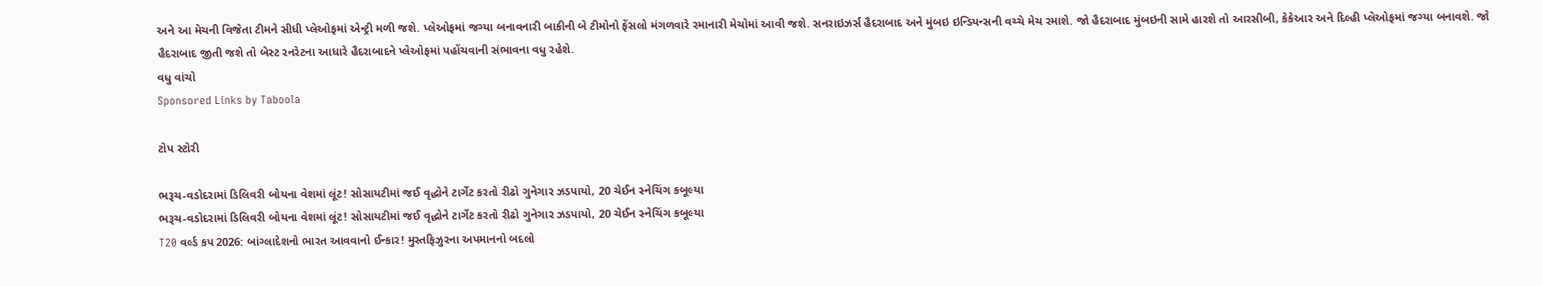અને આ મેચની વિજેતા ટીમને સીધી પ્લેઓફમાં એન્ટ્રી મળી જશે. પ્લેઓફમાં જગ્યા બનાવનારી બાકીની બે ટીમોનો ફેંસલો મંગળવારે રમાનારી મેચોમાં આવી જશે. સનરાઇઝર્સ હૈદરાબાદ અને મુંબઇ ઇન્ડિયન્સની વચ્ચે મેચ રમાશે. જો હૈદરાબાદ મુંબઇની સામે હારશે તો આરસીબી, કેકેઆર અને દિલ્હી પ્લેઓફમાં જગ્યા બનાવશે. જો હૈદરાબાદ જીતી જશે તો બેસ્ટ રનરેટના આધારે હૈદરાબાદને પ્લેઓફમાં પહોંચવાની સંભાવના વધુ રહેશે.
વધુ વાંચો
Sponsored Links by Taboola

ટોપ સ્ટોરી

ભરૂચ-વડોદરામાં ડિલિવરી બોયના વેશમાં લૂંટ! સોસાયટીમાં જઈ વૃદ્ધોને ટાર્ગેટ કરતો રીઢો ગુનેગાર ઝડપાયો, 20 ચેઈન સ્નેચિંગ કબૂલ્યા
ભરૂચ-વડોદરામાં ડિલિવરી બોયના વેશમાં લૂંટ! સોસાયટીમાં જઈ વૃદ્ધોને ટાર્ગેટ કરતો રીઢો ગુનેગાર ઝડપાયો, 20 ચેઈન સ્નેચિંગ કબૂલ્યા
T20 વર્લ્ડ કપ 2026: બાંગ્લાદેશનો ભારત આવવાનો ઈન્કાર! મુસ્તફિઝુરના અપમાનનો બદલો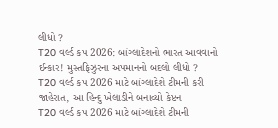લીધો ?
T20 વર્લ્ડ કપ 2026: બાંગ્લાદેશનો ભારત આવવાનો ઈન્કાર! મુસ્તફિઝુરના અપમાનનો બદલો લીધો ?
T20 વર્લ્ડ કપ 2026 માટે બાંગ્લાદેશે ટીમની કરી જાહેરાત, આ હિન્દુ ખેલાડીને બનાવ્યો કેપ્ટન
T20 વર્લ્ડ કપ 2026 માટે બાંગ્લાદેશે ટીમની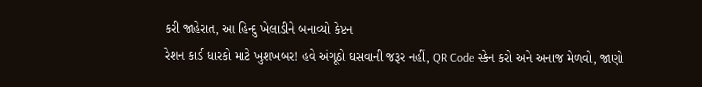કરી જાહેરાત, આ હિન્દુ ખેલાડીને બનાવ્યો કેપ્ટન
રેશન કાર્ડ ધારકો માટે ખુશખબર! હવે અંગૂઠો ઘસવાની જરૂર નહીં, QR Code સ્કેન કરો અને અનાજ મેળવો, જાણો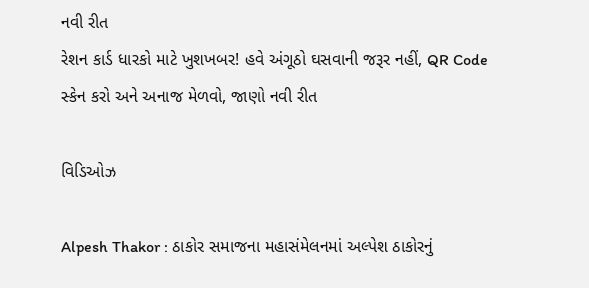નવી રીત
રેશન કાર્ડ ધારકો માટે ખુશખબર! હવે અંગૂઠો ઘસવાની જરૂર નહીં, QR Code સ્કેન કરો અને અનાજ મેળવો, જાણો નવી રીત

વિડિઓઝ

Alpesh Thakor : ઠાકોર સમાજના મહાસંમેલનમાં અલ્પેશ ઠાકોરનું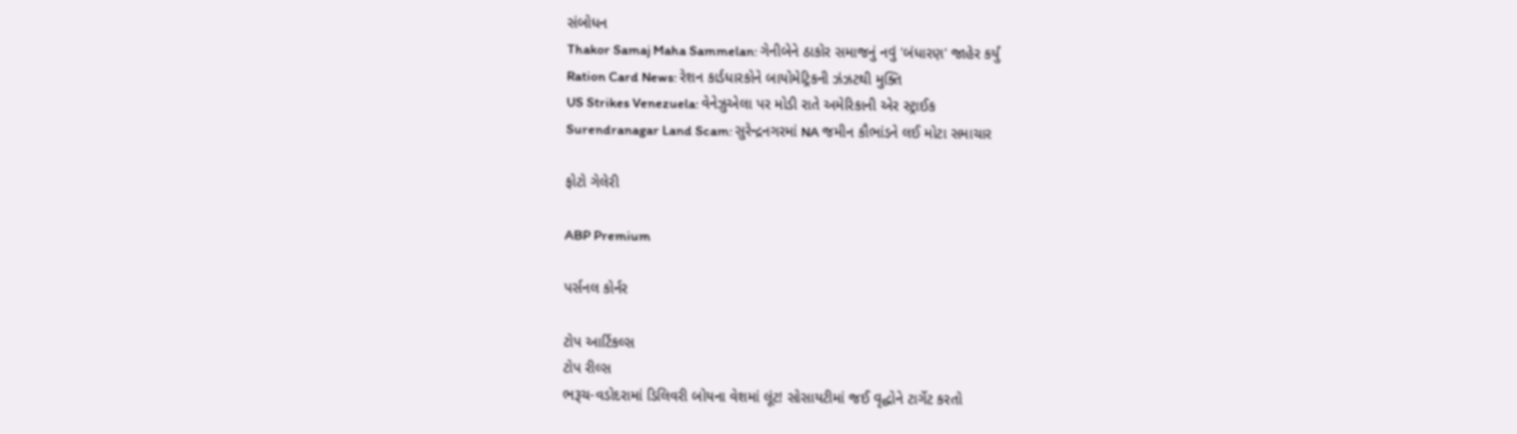સંબોધન
Thakor Samaj Maha Sammelan: ગેનીબેને ઠાકોર સમાજનું નવું 'બંધારણ' જાહેર કર્યું
Ration Card News: રેશન કાર્ડધારકોને બાયોમેટ્રિકની ઝંઝટથી મુક્તિ
US Strikes Venezuela: વેનેઝુએલા પર મોડી રાતે અમેરિકાની એર સ્ટ્રાઈક
Surendranagar Land Scam: સુરેન્દ્રનગરમાં NA જમીન કૌભાંડને લઈ મોટા સમાચાર

ફોટો ગેલેરી

ABP Premium

પર્સનલ કોર્નર

ટોપ આર્ટિકલ્સ
ટોપ રીલ્સ
ભરૂચ-વડોદરામાં ડિલિવરી બોયના વેશમાં લૂંટ! સોસાયટીમાં જઈ વૃદ્ધોને ટાર્ગેટ કરતો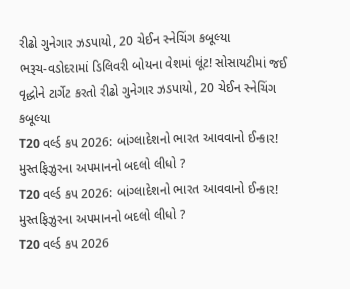રીઢો ગુનેગાર ઝડપાયો, 20 ચેઈન સ્નેચિંગ કબૂલ્યા
ભરૂચ-વડોદરામાં ડિલિવરી બોયના વેશમાં લૂંટ! સોસાયટીમાં જઈ વૃદ્ધોને ટાર્ગેટ કરતો રીઢો ગુનેગાર ઝડપાયો, 20 ચેઈન સ્નેચિંગ કબૂલ્યા
T20 વર્લ્ડ કપ 2026: બાંગ્લાદેશનો ભારત આવવાનો ઈન્કાર! મુસ્તફિઝુરના અપમાનનો બદલો લીધો ?
T20 વર્લ્ડ કપ 2026: બાંગ્લાદેશનો ભારત આવવાનો ઈન્કાર! મુસ્તફિઝુરના અપમાનનો બદલો લીધો ?
T20 વર્લ્ડ કપ 2026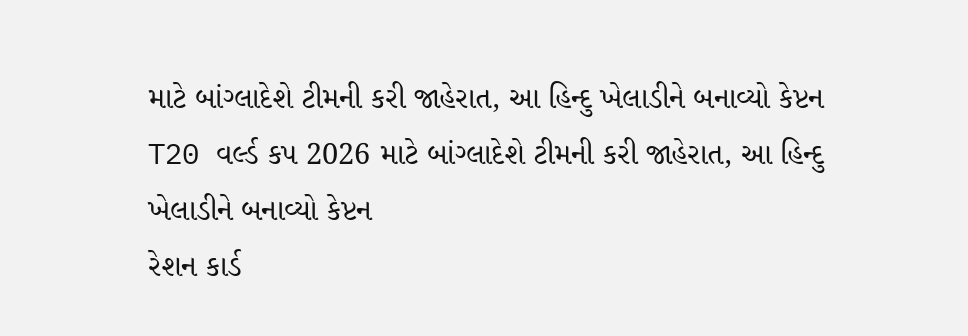માટે બાંગ્લાદેશે ટીમની કરી જાહેરાત, આ હિન્દુ ખેલાડીને બનાવ્યો કેપ્ટન
T20 વર્લ્ડ કપ 2026 માટે બાંગ્લાદેશે ટીમની કરી જાહેરાત, આ હિન્દુ ખેલાડીને બનાવ્યો કેપ્ટન
રેશન કાર્ડ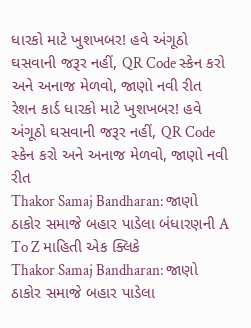ધારકો માટે ખુશખબર! હવે અંગૂઠો ઘસવાની જરૂર નહીં, QR Code સ્કેન કરો અને અનાજ મેળવો, જાણો નવી રીત
રેશન કાર્ડ ધારકો માટે ખુશખબર! હવે અંગૂઠો ઘસવાની જરૂર નહીં, QR Code સ્કેન કરો અને અનાજ મેળવો, જાણો નવી રીત
Thakor Samaj Bandharan: જાણો ઠાકોર સમાજે બહાર પાડેલા બંધારણની A To Z માહિતી એક ક્લિકે
Thakor Samaj Bandharan: જાણો ઠાકોર સમાજે બહાર પાડેલા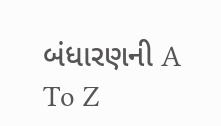બંધારણની A To Z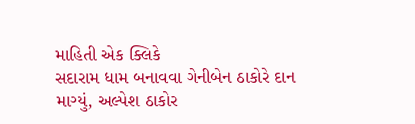માહિતી એક ક્લિકે
સદારામ ધામ બનાવવા ગેનીબેન ઠાકોરે દાન માગ્યું, અલ્પેશ ઠાકોર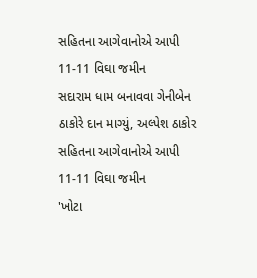સહિતના આગેવાનોએ આપી 11-11 વિઘા જમીન
સદારામ ધામ બનાવવા ગેનીબેન ઠાકોરે દાન માગ્યું, અલ્પેશ ઠાકોર સહિતના આગેવાનોએ આપી 11-11 વિઘા જમીન
'ખોટા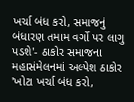ખર્ચા બંધ કરો, સમાજનું બંધારણ તમામ વર્ગો પર લાગુ પડશે'- ઠાકોર સમાજના મહાસંમેલનમાં અલ્પેશ ઠાકોર
'ખોટા ખર્ચા બંધ કરો,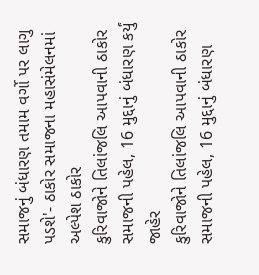સમાજનું બંધારણ તમામ વર્ગો પર લાગુ પડશે'- ઠાકોર સમાજના મહાસંમેલનમાં અલ્પેશ ઠાકોર
કુરિવાજોને તિલાંજલિ આપવાની ઠાકોર સમાજની પહેલ, 16 મુદ્દાનું બંધારણ કર્યું જાહેર
કુરિવાજોને તિલાંજલિ આપવાની ઠાકોર સમાજની પહેલ, 16 મુદ્દાનું બંધારણ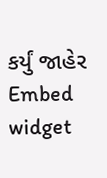કર્યું જાહેર
Embed widget